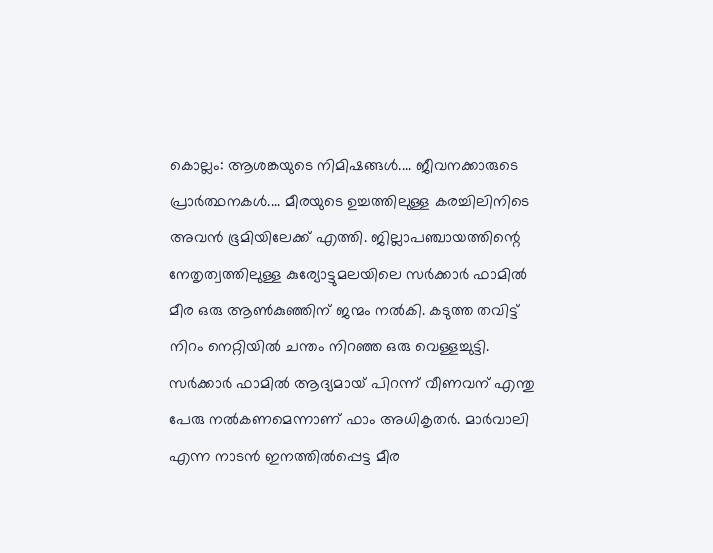കൊല്ലം: ആശങ്കയുടെ നിമിഷങ്ങൾ.... ജീവനക്കാരുടെ പ്രാർത്ഥനകൾ.... മീരയുടെ ഉച്ചത്തിലുള്ള കരച്ചിലിനിടെ അവൻ ഭൂമിയിലേക്ക് എത്തി. ജില്ലാപഞ്ചായത്തിന്റെ നേതൃത്വത്തിലുള്ള കുര്യോട്ടുമലയിലെ സർക്കാർ ഫാമിൽ മീര ഒരു ആൺകുഞ്ഞിന് ജന്മം നൽകി. കടുത്ത തവിട്ട് നിറം നെറ്റിയിൽ ചന്തം നിറഞ്ഞ ഒരു വെള്ളച്ചുട്ടി. സർക്കാർ ഫാമിൽ ആദ്യമായ് പിറന്ന് വീണവന് എന്തു പേരു നൽകണമെന്നാണ് ഫാം അധികൃതർ. മാർവാലി എന്ന നാടൻ ഇനത്തിൽപ്പെട്ട മീര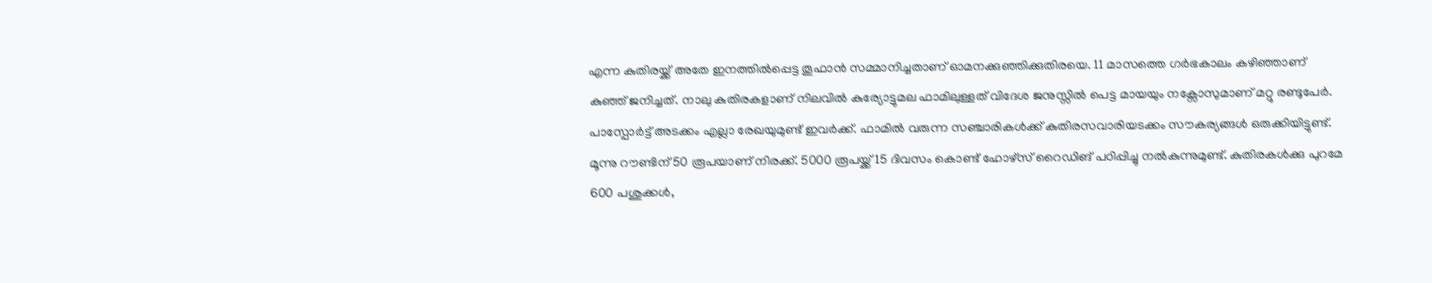എന്ന കുതിരയ്ക്ക് അതേ ഇനത്തിൽപ്പെട്ട തൂഫാൻ സമ്മാനിച്ചതാണ് ഓമനക്കുഞ്ഞിക്കുതിരയെ. 11 മാസത്തെ ഗർഭകാലം കഴിഞ്ഞാണ് കുഞ്ഞ് ജനിച്ചത്. നാലു കുതിരകളാണ് നിലവിൽ കുര്യോട്ടുമല ഫാമിലുള്ളത് വിദേശ ജനുസ്സിൽ പെട്ട മായയും നക്സോസുമാണ് മറ്റു രണ്ടുപേർ.
പാസ്പോർട്ട് അടക്കം എല്ലാ രേഖയുമുണ്ട് ഇവർക്ക്. ഫാമിൽ വരുന്ന സഞ്ചാരികൾക്ക് കുതിരസവാരിയടക്കം സൗകര്യങ്ങൾ ഒരുക്കിയിട്ടുണ്ട്. മൂന്നു റൗണ്ടിന് 50 രൂപയാണ് നിരക്ക്. 5000 രൂപയ്ക്ക് 15 ദിവസം കൊണ്ട് ഹോഴ്സ് റൈഡിങ് പഠിപ്പിച്ചു നൽകുന്നുമുണ്ട്. കുതിരകൾക്കു പുറമേ 600 പശുക്കൾ,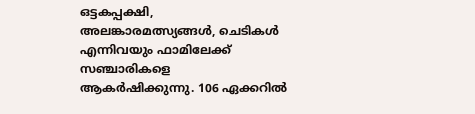ഒട്ടകപ്പക്ഷി, അലങ്കാരമത്സ്യങ്ങൾ, ചെടികൾ എന്നിവയും ഫാമിലേക്ക് സഞ്ചാരികളെ ആകർഷിക്കുന്നു. 106 ഏക്കറിൽ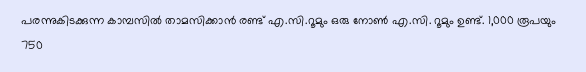പരന്നുകിടക്കുന്ന കാമ്പസിൽ താമസിക്കാൻ രണ്ട് എ.സി.റൂമും ഒരു നോൺ എ.സി. റൂമും ഉണ്ട്. 1,000 രൂപയും 750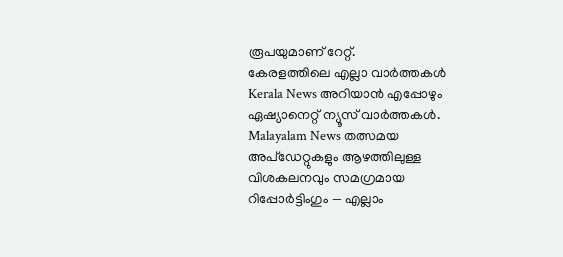രൂപയുമാണ് റേറ്റ്.
കേരളത്തിലെ എല്ലാ വാർത്തകൾ Kerala News അറിയാൻ എപ്പോഴും ഏഷ്യാനെറ്റ് ന്യൂസ് വാർത്തകൾ. Malayalam News തത്സമയ അപ്ഡേറ്റുകളും ആഴത്തിലുള്ള വിശകലനവും സമഗ്രമായ റിപ്പോർട്ടിംഗും — എല്ലാം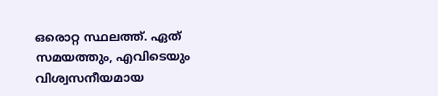ഒരൊറ്റ സ്ഥലത്ത്. ഏത് സമയത്തും, എവിടെയും വിശ്വസനീയമായ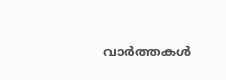വാർത്തകൾ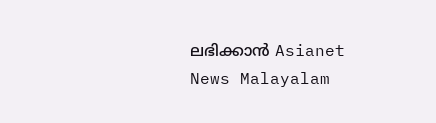ലഭിക്കാൻ Asianet News Malayalam